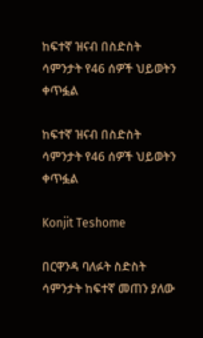ከፍተኛ ዝናብ በስድስት ሳምንታት የ46 ሰዎች ህይወትን ቀጥፏል

ከፍተኛ ዝናብ በስድስት ሳምንታት የ46 ሰዎች ህይወትን ቀጥፏል

Konjit Teshome

በርዋንዳ ባለፉት ስድስት ሳምንታት ከፍተኛ መጠን ያለው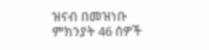ዝናብ በመዝነቡ ምክንያት 46 ሰዎች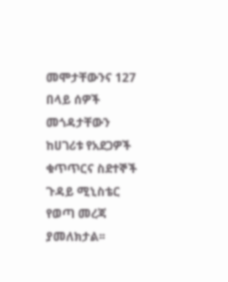መሞታቸውንና 127 በላይ ሰዎች መጎዳታቸውን ከሀገሪቱ የአደጋዎች ቁጥጥርና ስደተኞች ጉዳይ ሚኒስቴር የወጣ መረጃ ያመለክታል፡፡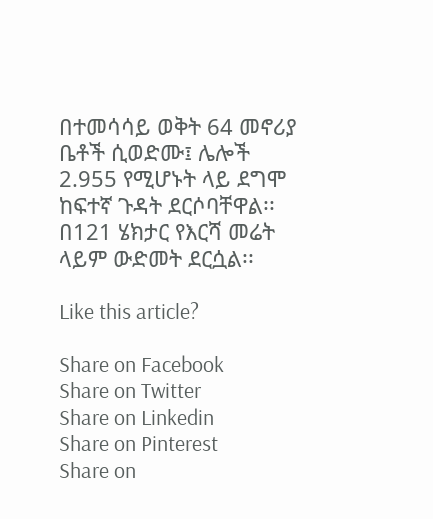በተመሳሳይ ወቅት 64 መኖሪያ ቤቶች ሲወድሙ፤ ሌሎች 2.955 የሚሆኑት ላይ ደግሞ ከፍተኛ ጉዳት ደርሶባቸዋል፡፡ በ121 ሄክታር የእርሻ መሬት ላይም ውድመት ደርሷል፡፡

Like this article?

Share on Facebook
Share on Twitter
Share on Linkedin
Share on Pinterest
Share on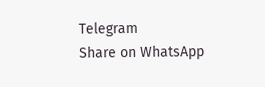Telegram
Share on WhatsApp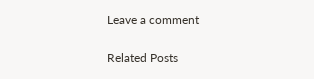Leave a comment

Related Posts